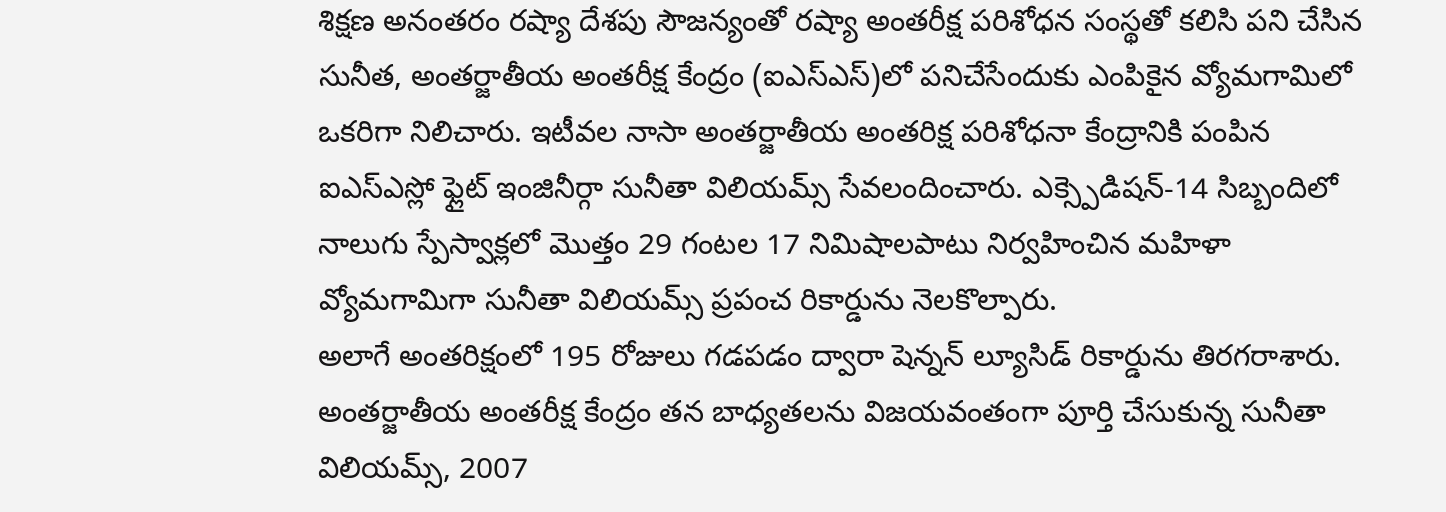శిక్షణ అనంతరం రష్యా దేశపు సౌజన్యంతో రష్యా అంతరీక్ష పరిశోధన సంస్థతో కలిసి పని చేసిన సునీత, అంతర్జాతీయ అంతరీక్ష కేంద్రం (ఐఎస్ఎస్)లో పనిచేసేందుకు ఎంపికైన వ్యోమగామిలో ఒకరిగా నిలిచారు. ఇటీవల నాసా అంతర్జాతీయ అంతరిక్ష పరిశోధనా కేంద్రానికి పంపిన ఐఎస్ఎస్లో ఫ్లైట్ ఇంజినీర్గా సునీతా విలియమ్స్ సేవలందించారు. ఎక్స్పెడిషన్-14 సిబ్బందిలో నాలుగు స్పేస్వాక్లలో మొత్తం 29 గంటల 17 నిమిషాలపాటు నిర్వహించిన మహిళా వ్యోమగామిగా సునీతా విలియమ్స్ ప్రపంచ రికార్డును నెలకొల్పారు.
అలాగే అంతరిక్షంలో 195 రోజులు గడపడం ద్వారా షెన్నన్ ల్యూసిడ్ రికార్డును తిరగరాశారు. అంతర్జాతీయ అంతరీక్ష కేంద్రం తన బాధ్యతలను విజయవంతంగా పూర్తి చేసుకున్న సునీతా విలియమ్స్, 2007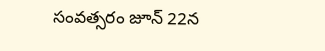సంవత్సరం జూన్ 22న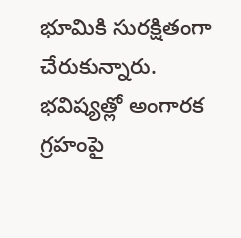భూమికి సురక్షితంగా చేరుకున్నారు. భవిష్యత్లో అంగారక గ్రహంపై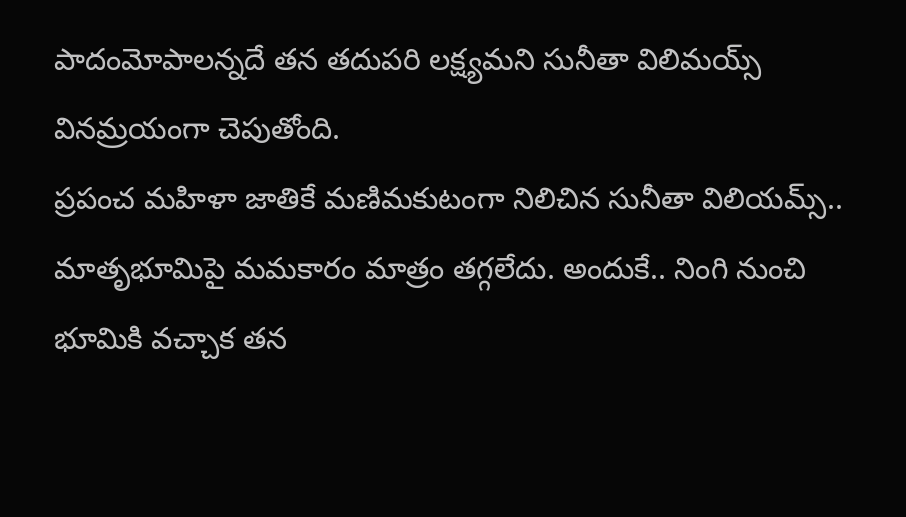పాదంమోపాలన్నదే తన తదుపరి లక్ష్యమని సునీతా విలిమయ్స్ వినమ్రయంగా చెపుతోంది.
ప్రపంచ మహిళా జాతికే మణిమకుటంగా నిలిచిన సునీతా విలియమ్స్.. మాతృభూమిపై మమకారం మాత్రం తగ్గలేదు. అందుకే.. నింగి నుంచి భూమికి వచ్చాక తన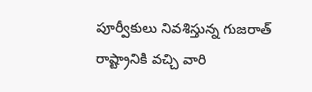పూర్వీకులు నివశిస్తున్న గుజరాత్ రాష్ట్రానికి వచ్చి వారి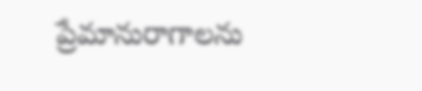ప్రేమానురాగాలను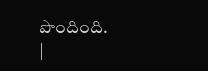పొందింది.
|